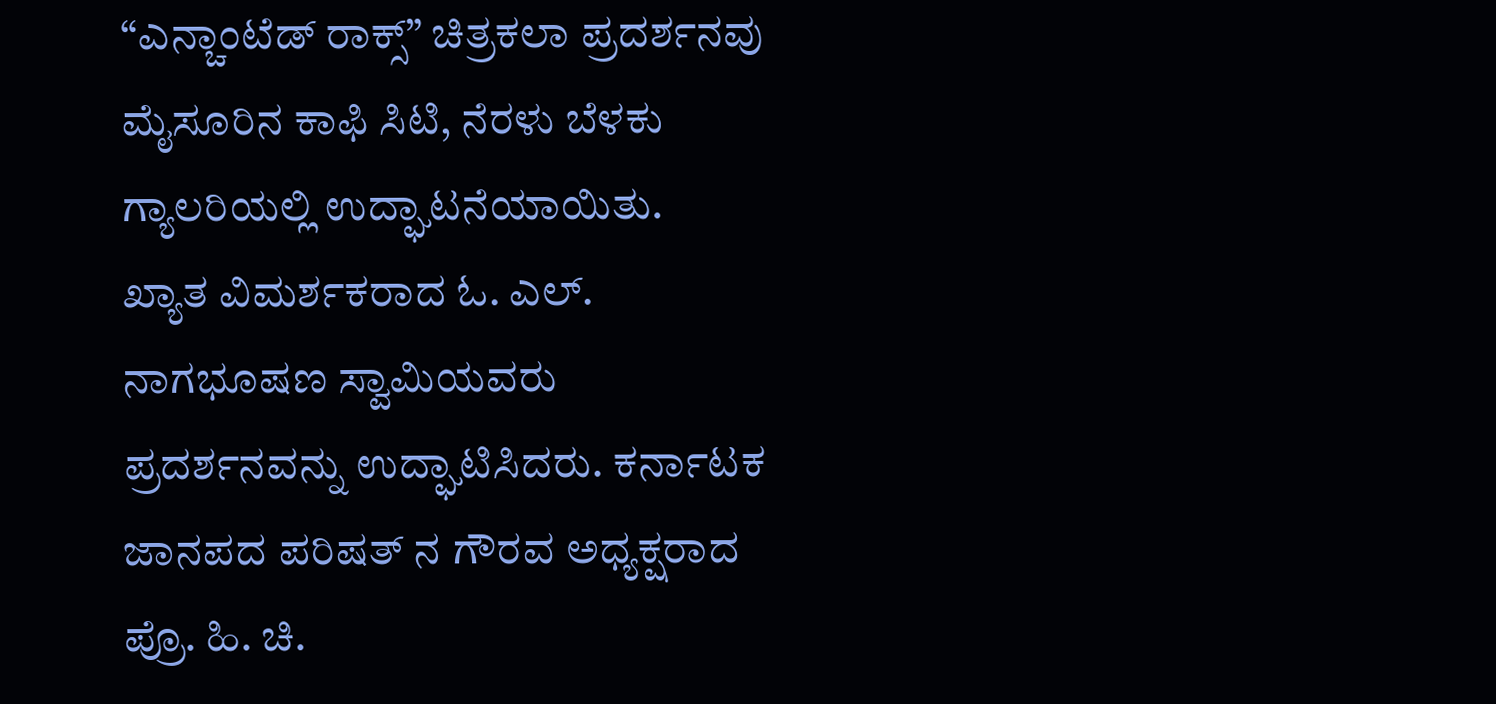“ಎನ್ಚಾಂಟೆಡ್ ರಾಕ್ಸ್” ಚಿತ್ರಕಲಾ ಪ್ರದರ್ಶನವು ಮೈಸೂರಿನ ಕಾಫಿ ಸಿಟಿ, ನೆರಳು ಬೆಳಕು ಗ್ಯಾಲರಿಯಲ್ಲಿ ಉದ್ಘಾಟನೆಯಾಯಿತು.
ಖ್ಯಾತ ವಿಮರ್ಶಕರಾದ ಓ. ಎಲ್. ನಾಗಭೂಷಣ ಸ್ವಾಮಿಯವರು ಪ್ರದರ್ಶನವನ್ನು ಉದ್ಘಾಟಿಸಿದರು. ಕರ್ನಾಟಕ ಜಾನಪದ ಪರಿಷತ್ ನ ಗೌರವ ಅಧ್ಯಕ್ಷರಾದ ಪ್ರೊ. ಹಿ. ಚಿ.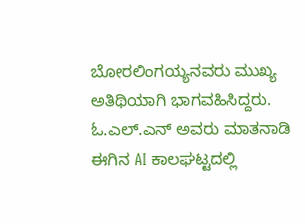ಬೋರಲಿಂಗಯ್ಯನವರು ಮುಖ್ಯ ಅತಿಥಿಯಾಗಿ ಭಾಗವಹಿಸಿದ್ದರು.
ಓ.ಎಲ್.ಎನ್ ಅವರು ಮಾತನಾಡಿ ಈಗಿನ AI ಕಾಲಘಟ್ಟದಲ್ಲಿ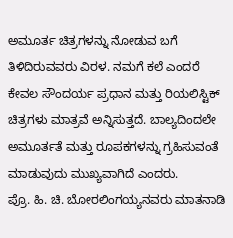ಅಮೂರ್ತ ಚಿತ್ರಗಳನ್ನು ನೋಡುವ ಬಗೆ ತಿಳಿದಿರುವವರು ವಿರಳ. ನಮಗೆ ಕಲೆ ಎಂದರೆ ಕೇವಲ ಸೌಂದರ್ಯ ಪ್ರಧಾನ ಮತ್ತು ರಿಯಲಿಸ್ಟಿಕ್ ಚಿತ್ರಗಳು ಮಾತ್ರವೆ ಅನ್ನಿಸುತ್ತದೆ. ಬಾಲ್ಯದಿಂದಲೇ ಅಮೂರ್ತತೆ ಮತ್ತು ರೂಪಕಗಳನ್ನು ಗ್ರಹಿಸುವಂತೆ ಮಾಡುವುದು ಮುಖ್ಯವಾಗಿದೆ ಎಂದರು.
ಪ್ರೊ. ಹಿ. ಚಿ. ಬೋರಲಿಂಗಯ್ಯನವರು ಮಾತನಾಡಿ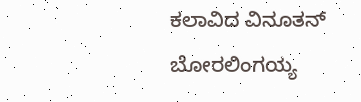ಕಲಾವಿದ ವಿನೂತನ್ ಬೋರಲಿಂಗಯ್ಯ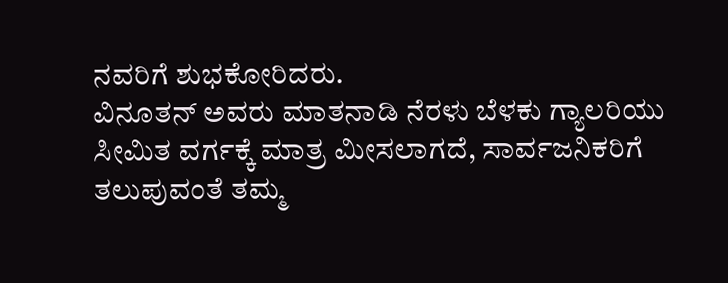ನವರಿಗೆ ಶುಭಕೋರಿದರು.
ವಿನೂತನ್ ಅವರು ಮಾತನಾಡಿ ನೆರಳು ಬೆಳಕು ಗ್ಯಾಲರಿಯು ಸೀಮಿತ ವರ್ಗಕ್ಕೆ ಮಾತ್ರ ಮೀಸಲಾಗದೆ, ಸಾರ್ವಜನಿಕರಿಗೆ ತಲುಪುವಂತೆ ತಮ್ಮ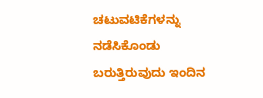ಚಟುವಟಿಕೆಗಳನ್ನು ನಡೆಸಿಕೊಂಡು ಬರುತ್ತಿರುವುದು ಇಂದಿನ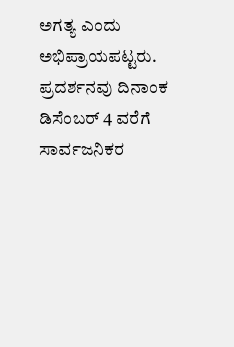ಅಗತ್ಯ ಎಂದು ಅಭಿಪ್ರಾಯಪಟ್ಟರು.
ಪ್ರದರ್ಶನವು ದಿನಾಂಕ ಡಿಸೆಂಬರ್ 4 ವರೆಗೆ ಸಾರ್ವಜನಿಕರ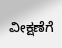ವೀಕ್ಷಣೆಗೆ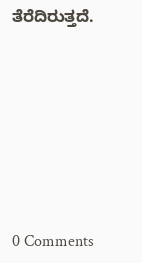ತೆರೆದಿರುತ್ತದೆ.







0 Comments